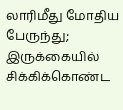லாரிமீது மோதிய பேருந்து; இருக்கையில் சிக்கிக்கொண்ட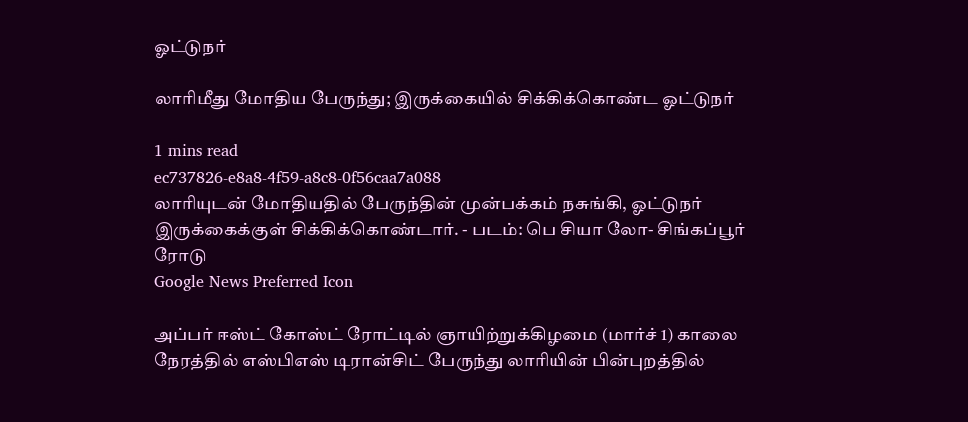ஓட்டுநர்

லாரிமீது மோதிய பேருந்து; இருக்கையில் சிக்கிக்கொண்ட ஓட்டுநர்

1 mins read
ec737826-e8a8-4f59-a8c8-0f56caa7a088
லாரியுடன் மோதியதில் பேருந்தின் முன்பக்கம் நசுங்கி, ஓட்டுநர் இருக்கைக்குள் சிக்கிக்கொண்டார். - படம்: பெ சியா லோ- சிங்கப்பூர் ரோடு
Google News Preferred Icon

அப்பர் ஈஸ்ட் கோஸ்ட் ரோட்டில் ஞாயிற்றுக்கிழமை (மார்ச் 1) காலை நேரத்தில் எஸ்பிஎஸ் டிரான்சிட் பேருந்து லாரியின் பின்புறத்தில்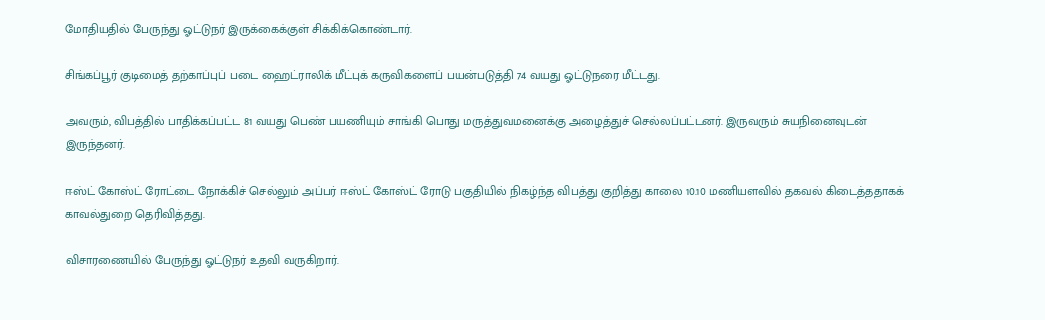மோதியதில் பேருந்து ஓட்டுநர் இருக்கைக்குள் சிக்கிக்கொண்டார்.

சிங்கப்பூர் குடிமைத் தற்காப்புப் படை ஹைட்ராலிக் மீட்புக் கருவிகளைப் பயன்படுத்தி 74 வயது ஓட்டுநரை மீட்டது.

அவரும், விபத்தில் பாதிக்கப்பட்ட 81 வயது பெண் பயணியும் சாங்கி பொது மருத்துவமனைக்கு அழைத்துச் செல்லப்பட்டனர். இருவரும் சுயநினைவுடன் இருந்தனர்.

ஈஸ்ட் கோஸ்ட் ரோட்டை நோக்கிச் செல்லும் அப்பர் ஈஸ்ட் கோஸ்ட் ரோடு பகுதியில் நிகழ்ந்த விபத்து குறித்து காலை 10.10 மணியளவில் தகவல் கிடைத்ததாகக் காவல்துறை தெரிவித்தது.

விசாரணையில் பேருந்து ஓட்டுநர் உதவி வருகிறார்.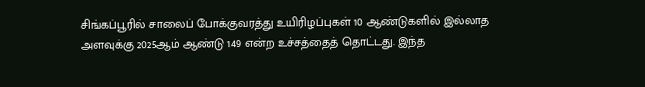சிங்கப்பூரில் சாலைப் போக்குவரத்து உயிரிழப்புகள் 10 ஆண்டுகளில் இல்லாத அளவுக்கு 2025ஆம் ஆண்டு 149 என்ற உச்சத்தைத் தொட்டது. இந்த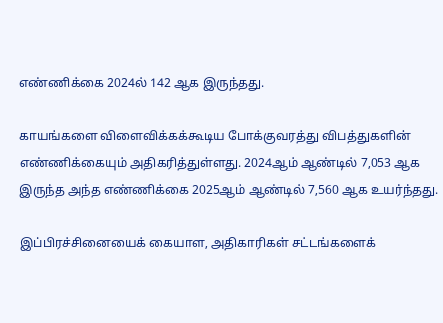எண்ணிக்கை 2024ல் 142 ஆக இருந்தது.

காயங்களை விளைவிக்கக்கூடிய போக்குவரத்து விபத்துகளின் எண்ணிக்கையும் அதிகரித்துள்ளது. 2024ஆம் ஆண்டில் 7,053 ஆக இருந்த அந்த எண்ணிக்கை 2025ஆம் ஆண்டில் 7,560 ஆக உயர்ந்தது.

இப்பிரச்சினையைக் கையாள, அதிகாரிகள் சட்டங்களைக்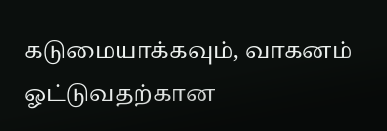கடுமையாக்கவும், வாகனம் ஓட்டுவதற்கான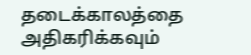தடைக்காலத்தை அதிகரிக்கவும்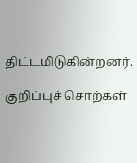திட்டமிடுகின்றனர்.

குறிப்புச் சொற்கள்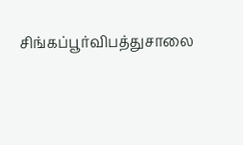சிங்கப்பூர்விபத்துசாலை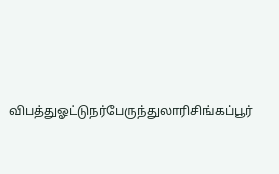விபத்துஓட்டுநர்பேருந்துலாரிசிங்கப்பூர்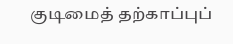குடிமைத் தற்காப்புப்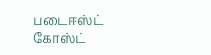படைஈஸ்ட் கோஸ்ட்